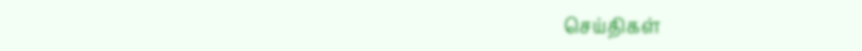செய்திகள்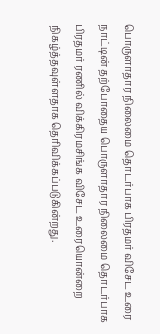பொருளாதார நிலைமை தொடர்பாக பிரதமர் விசேட உரை
நாட்டின் தற்போதைய பொருளாதார நிலைமை தொடர்பாக பிரதமர் ரணில் விக்கிரமசிங்க விசேட உரையொன்றை நிகழ்த்தவுள்ளதாக தெரிவிக்கப்படுகின்றது.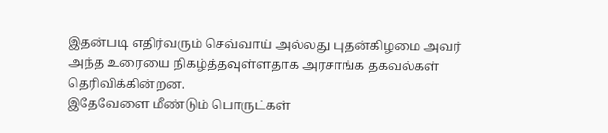இதன்படி எதிர்வரும் செவ்வாய் அல்லது புதன்கிழமை அவர் அந்த உரையை நிகழ்த்தவுள்ளதாக அரசாங்க தகவல்கள் தெரிவிக்கின்றன.
இதேவேளை மீண்டும் பொருட்கள்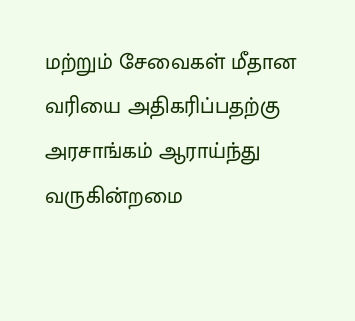மற்றும் சேவைகள் மீதான வரியை அதிகரிப்பதற்கு அரசாங்கம் ஆராய்ந்து வருகின்றமை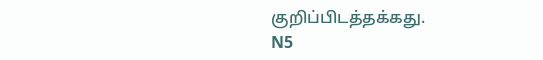குறிப்பிடத்தக்கது.
N5